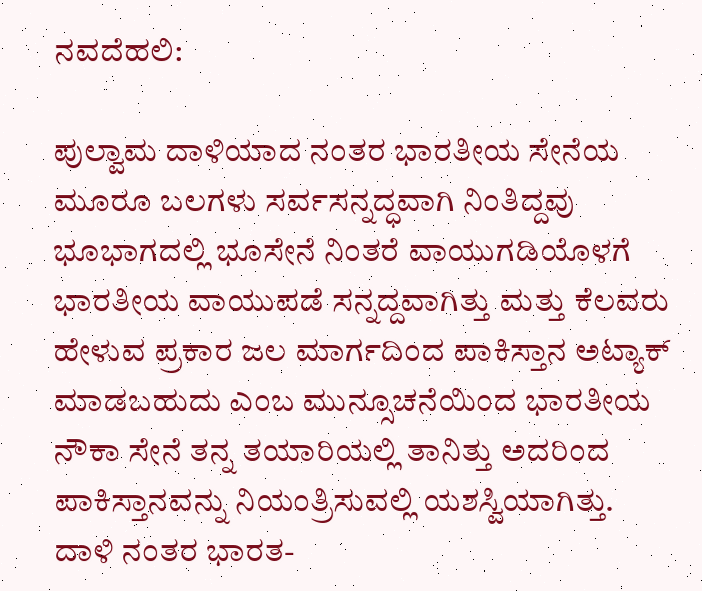ನವದೆಹಲಿ:

ಪುಲ್ವಾಮ ದಾಳಿಯಾದ ನಂತರ ಭಾರತೀಯ ಸೇನೆಯ ಮೂರೂ ಬಲಗಳು ಸರ್ವಸನ್ನದ್ಧವಾಗಿ ನಿಂತಿದ್ದವು ಭೂಭಾಗದಲ್ಲಿ ಭೂಸೇನೆ ನಿಂತರೆ ವಾಯುಗಡಿಯೊಳಗೆ ಭಾರತೀಯ ವಾಯುಪಡೆ ಸನ್ನದ್ದವಾಗಿತ್ತು ಮತ್ತು ಕೆಲವರು ಹೇಳುವ ಪ್ರಕಾರ ಜಲ ಮಾರ್ಗದಿಂದ ಪಾಕಿಸ್ತಾನ ಅಟ್ಯಾಕ್ ಮಾಡಬಹುದು ಎಂಬ ಮುನ್ಸೂಚನೆಯಿಂದ ಭಾರತೀಯ ನೌಕಾ ಸೇನೆ ತನ್ನ ತಯಾರಿಯಲ್ಲಿ ತಾನಿತ್ತು ಅದರಿಂದ ಪಾಕಿಸ್ತಾನವನ್ನು ನಿಯಂತ್ರಿಸುವಲ್ಲಿ ಯಶಸ್ವಿಯಾಗಿತ್ತು.
ದಾಳಿ ನಂತರ ಭಾರತ-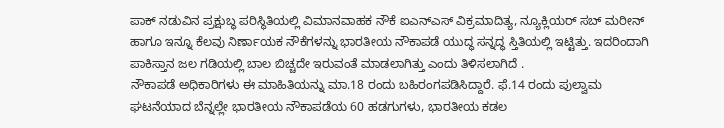ಪಾಕ್ ನಡುವಿನ ಪ್ರಕ್ಷುಬ್ಧ ಪರಿಸ್ಥಿತಿಯಲ್ಲಿ ವಿಮಾನವಾಹಕ ನೌಕೆ ಐಎನ್ಎಸ್ ವಿಕ್ರಮಾದಿತ್ಯ, ನ್ಯೂಕ್ಲಿಯರ್ ಸಬ್ ಮರೀನ್ ಹಾಗೂ ಇನ್ನೂ ಕೆಲವು ನಿರ್ಣಾಯಕ ನೌಕೆಗಳನ್ನು ಭಾರತೀಯ ನೌಕಾಪಡೆ ಯುದ್ಧ ಸನ್ನದ್ಧ ಸ್ತಿತಿಯಲ್ಲಿ ಇಟ್ಟಿತ್ತು. ಇದರಿಂದಾಗಿ ಪಾಕಿಸ್ತಾನ ಜಲ ಗಡಿಯಲ್ಲಿ ಬಾಲ ಬಿಚ್ಚದೇ ಇರುವಂತೆ ಮಾಡಲಾಗಿತ್ತು ಎಂದು ತಿಳಿಸಲಾಗಿದೆ .
ನೌಕಾಪಡೆ ಅಧಿಕಾರಿಗಳು ಈ ಮಾಹಿತಿಯನ್ನು ಮಾ.18 ರಂದು ಬಹಿರಂಗಪಡಿಸಿದ್ದಾರೆ. ಫೆ.14 ರಂದು ಪುಲ್ವಾಮ ಘಟನೆಯಾದ ಬೆನ್ನಲ್ಲೇ ಭಾರತೀಯ ನೌಕಾಪಡೆಯ 60 ಹಡಗುಗಳು, ಭಾರತೀಯ ಕಡಲ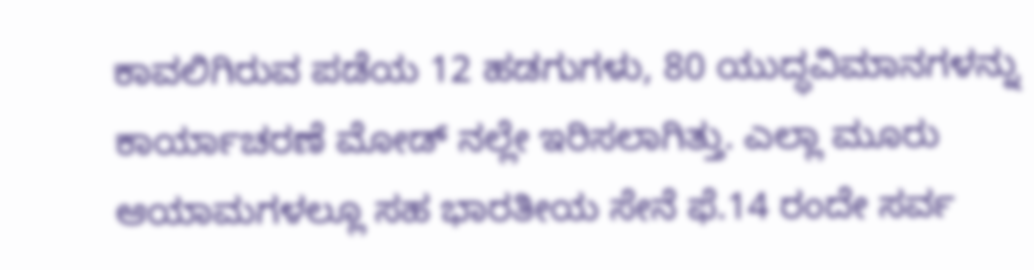ಕಾವಲಿಗಿರುವ ಪಡೆಯ 12 ಹಡಗುಗಳು, 80 ಯುದ್ಧವಿಮಾನಗಳನ್ನು ಕಾರ್ಯಾಚರಣೆ ಮೋಡ್ ನಲ್ಲೇ ಇರಿಸಲಾಗಿತ್ತು. ಎಲ್ಲಾ ಮೂರು ಆಯಾಮಗಳಲ್ಲೂ ಸಹ ಭಾರತೀಯ ಸೇನೆ ಫೆ.14 ರಂದೇ ಸರ್ವ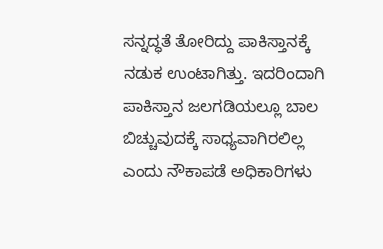ಸನ್ನದ್ಧತೆ ತೋರಿದ್ದು ಪಾಕಿಸ್ತಾನಕ್ಕೆ ನಡುಕ ಉಂಟಾಗಿತ್ತು. ಇದರಿಂದಾಗಿ ಪಾಕಿಸ್ತಾನ ಜಲಗಡಿಯಲ್ಲೂ ಬಾಲ ಬಿಚ್ಚುವುದಕ್ಕೆ ಸಾಧ್ಯವಾಗಿರಲಿಲ್ಲ ಎಂದು ನೌಕಾಪಡೆ ಅಧಿಕಾರಿಗಳು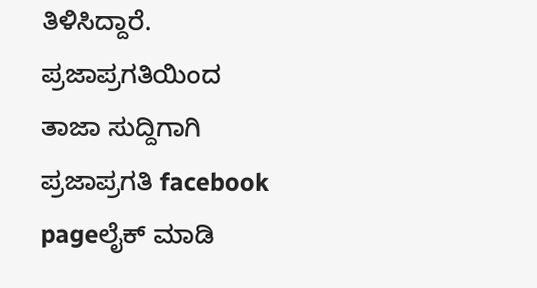ತಿಳಿಸಿದ್ದಾರೆ.
ಪ್ರಜಾಪ್ರಗತಿಯಿಂದ ತಾಜಾ ಸುದ್ದಿಗಾಗಿ ಪ್ರಜಾಪ್ರಗತಿ facebook pageಲೈಕ್ ಮಾಡಿ